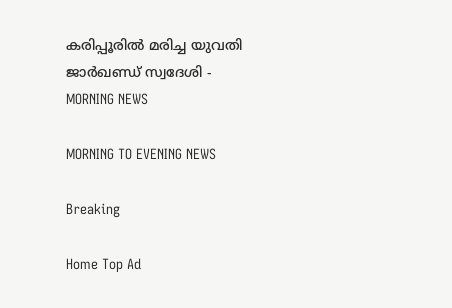കരിപ്പൂരിൽ മരിച്ച യുവതി ജാർഖണ്ഡ് സ്വദേശി - MORNING NEWS

MORNING TO EVENING NEWS

Breaking

Home Top Ad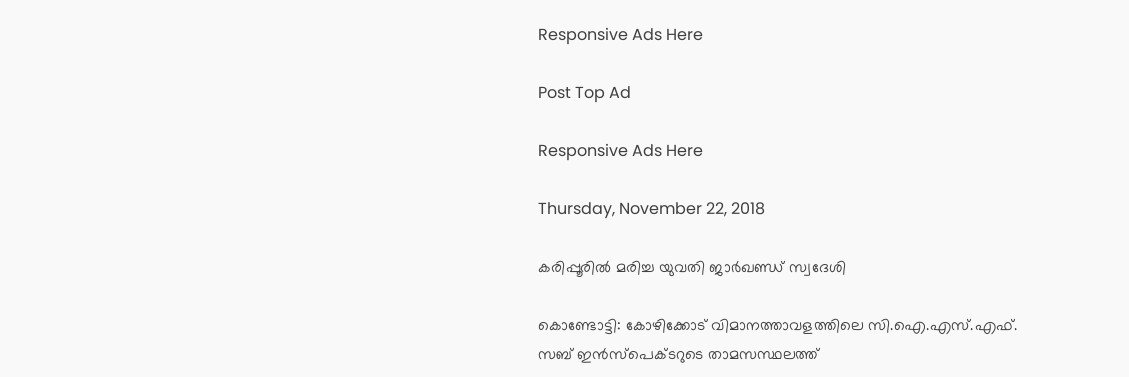Responsive Ads Here

Post Top Ad

Responsive Ads Here

Thursday, November 22, 2018

കരിപ്പൂരിൽ മരിച്ച യുവതി ജാർഖണ്ഡ് സ്വദേശി

കൊണ്ടോട്ടി: കോഴിക്കോട് വിമാനത്താവളത്തിലെ സി.ഐ.എസ്.എഫ്. സബ് ഇൻസ്പെക്ടറുടെ താമസസ്ഥലത്ത്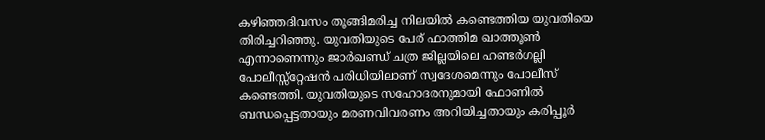കഴിഞ്ഞദിവസം തൂങ്ങിമരിച്ച നിലയിൽ കണ്ടെത്തിയ യുവതിയെ തിരിച്ചറിഞ്ഞു. യുവതിയുടെ പേര് ഫാത്തിമ ഖാത്തൂൺ എന്നാണെന്നും ജാർഖണ്ഡ് ചത്ര ജില്ലയിലെ ഹണ്ടർഗല്ലി പോലീസ്സ്റ്റേഷൻ പരിധിയിലാണ് സ്വദേശമെന്നും പോലീസ് കണ്ടെത്തി. യുവതിയുടെ സഹോദരനുമായി ഫോണിൽ ബന്ധപ്പെട്ടതായും മരണവിവരണം അറിയിച്ചതായും കരിപ്പൂർ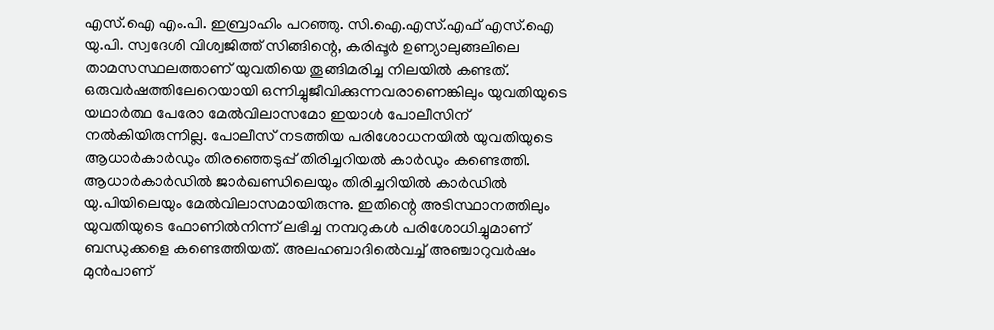എസ്.ഐ എം.പി. ഇബ്രാഹിം പറഞ്ഞു. സി.ഐ.എസ്.എഫ് എസ്.ഐ യു.പി. സ്വദേശി വിശ്വജിത്ത് സിങ്ങിന്റെ, കരിപ്പൂർ ഉണ്യാലുങ്ങലിലെ താമസസ്ഥലത്താണ് യുവതിയെ തൂങ്ങിമരിച്ച നിലയിൽ കണ്ടത്. ഒരുവർഷത്തിലേറെയായി ഒന്നിച്ചുജീവിക്കുന്നവരാണെങ്കിലും യുവതിയുടെ യഥാർത്ഥ പേരോ മേൽവിലാസമോ ഇയാൾ പോലീസിന് നൽകിയിരുന്നില്ല. പോലീസ് നടത്തിയ പരിശോധനയിൽ യുവതിയുടെ ആധാർകാർഡും തിരഞ്ഞെടുപ്പ് തിരിച്ചറിയൽ കാർഡും കണ്ടെത്തി. ആധാർകാർഡിൽ ജാർഖണ്ഡിലെയും തിരിച്ചറിയിൽ കാർഡിൽ യു.പിയിലെയും മേൽവിലാസമായിരുന്നു. ഇതിന്റെ അടിസ്ഥാനത്തിലും യുവതിയുടെ ഫോണിൽനിന്ന് ലഭിച്ച നമ്പറുകൾ പരിശോധിച്ചുമാണ് ബന്ധുക്കളെ കണ്ടെത്തിയത്. അലഹബാദിൽെവച്ച് അഞ്ചാറുവർഷം മുൻപാണ്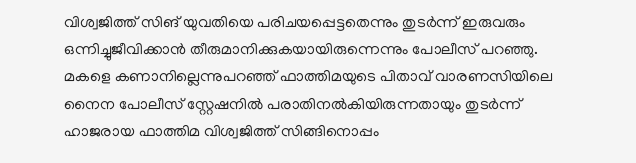വിശ്വജിത്ത് സിങ് യുവതിയെ പരിചയപ്പെട്ടതെന്നും തുടർന്ന് ഇരുവരും ഒന്നിച്ചുജീവിക്കാൻ തീരുമാനിക്കുകയായിരുന്നെന്നും പോലീസ് പറഞ്ഞു. മകളെ കണാനില്ലെന്നുപറഞ്ഞ് ഫാത്തിമയുടെ പിതാവ് വാരണസിയിലെ നൈന പോലീസ് സ്റ്റേഷനിൽ പരാതിനൽകിയിരുന്നതായും തുടർന്ന് ഹാജരായ ഫാത്തിമ വിശ്വജിത്ത് സിങ്ങിനൊപ്പം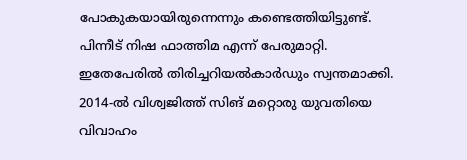പോകുകയായിരുന്നെന്നും കണ്ടെത്തിയിട്ടുണ്ട്. പിന്നീട് നിഷ ഫാത്തിമ എന്ന് പേരുമാറ്റി. ഇതേപേരിൽ തിരിച്ചറിയൽകാർഡും സ്വന്തമാക്കി. 2014-ൽ വിശ്വജിത്ത് സിങ് മറ്റൊരു യുവതിയെ വിവാഹം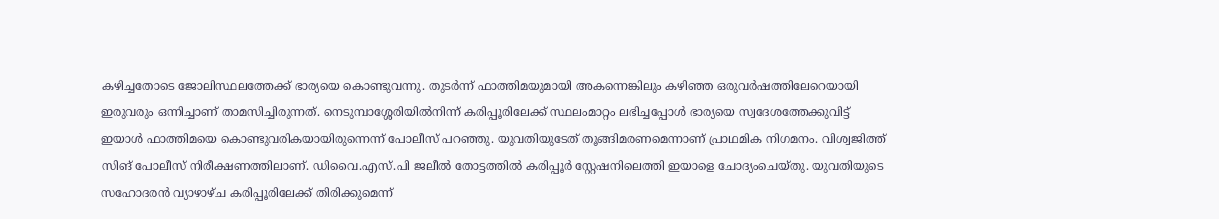കഴിച്ചതോടെ ജോലിസ്ഥലത്തേക്ക് ഭാര്യയെ കൊണ്ടുവന്നു. തുടർന്ന് ഫാത്തിമയുമായി അകന്നെങ്കിലും കഴിഞ്ഞ ഒരുവർഷത്തിലേറെയായി ഇരുവരും ഒന്നിച്ചാണ് താമസിച്ചിരുന്നത്. നെടുമ്പാശ്ശേരിയിൽനിന്ന് കരിപ്പൂരിലേക്ക് സ്ഥലംമാറ്റം ലഭിച്ചപ്പോൾ ഭാര്യയെ സ്വദേശത്തേക്കുവിട്ട് ഇയാൾ ഫാത്തിമയെ കൊണ്ടുവരികയായിരുന്നെന്ന് പോലീസ് പറഞ്ഞു. യുവതിയുടേത് തൂങ്ങിമരണമെന്നാണ് പ്രാഥമിക നിഗമനം. വിശ്വജിത്ത് സിങ് പോലീസ് നിരീക്ഷണത്തിലാണ്. ഡിവൈ.എസ്.പി ജലീൽ തോട്ടത്തിൽ കരിപ്പൂർ സ്റ്റേഷനിലെത്തി ഇയാളെ ചോദ്യംചെയ്തു. യുവതിയുടെ സഹോദരൻ വ്യാഴാഴ്ച കരിപ്പൂരിലേക്ക് തിരിക്കുമെന്ന്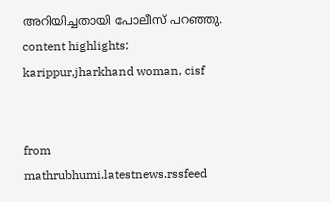അറിയിച്ചതായി പോലീസ് പറഞ്ഞു. content highlights: karippur,jharkhand woman, cisf


from mathrubhumi.latestnews.rssfeed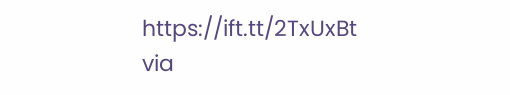https://ift.tt/2TxUxBt
via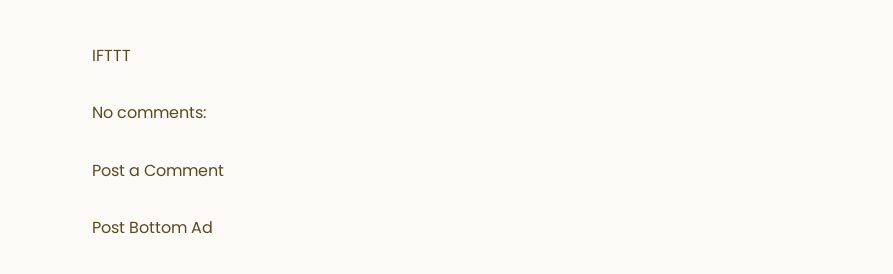IFTTT

No comments:

Post a Comment

Post Bottom Ad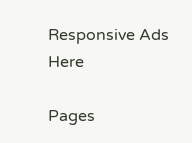Responsive Ads Here

Pages